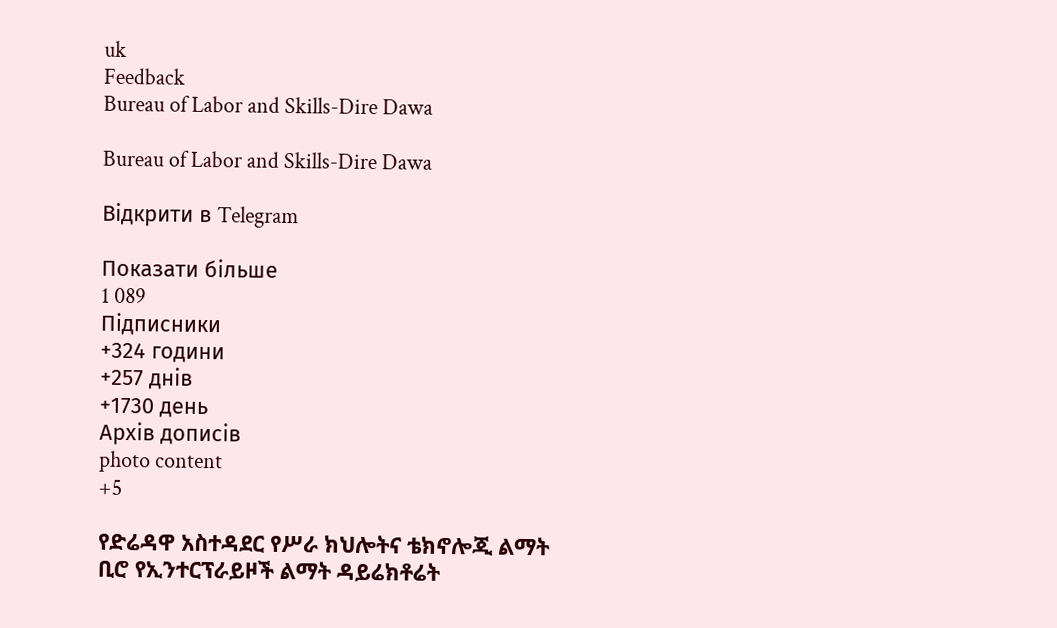uk
Feedback
Bureau of Labor and Skills-Dire Dawa

Bureau of Labor and Skills-Dire Dawa

Відкрити в Telegram

Показати більше
1 089
Підписники
+324 години
+257 днів
+1730 день
Архів дописів
photo content
+5

የድሬዳዋ አስተዳደር የሥራ ክህሎትና ቴክኖሎጂ ልማት ቢሮ የኢንተርፕራይዞች ልማት ዳይሬክቶሬት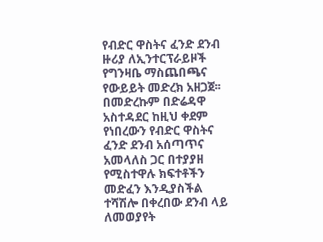የብድር ዋስትና ፈንድ ደንብ ዙሪያ ለኢንተርፕራይዞች የግንዛቤ ማስጨበጫና የውይይት መድረክ አዘጋጀ፡፡ በመድረኩም በድሬዳዋ አስተዳደር ከዚህ ቀደም የነበረውን የብድር ዋስትና ፈንድ ደንብ አሰጣጥና አመላለስ ጋር በተያያዘ የሚስተዋሉ ክፍተቶችን መድፈን እንዲያስችል ተሻሽሎ በቀረበው ደንብ ላይ ለመወያየት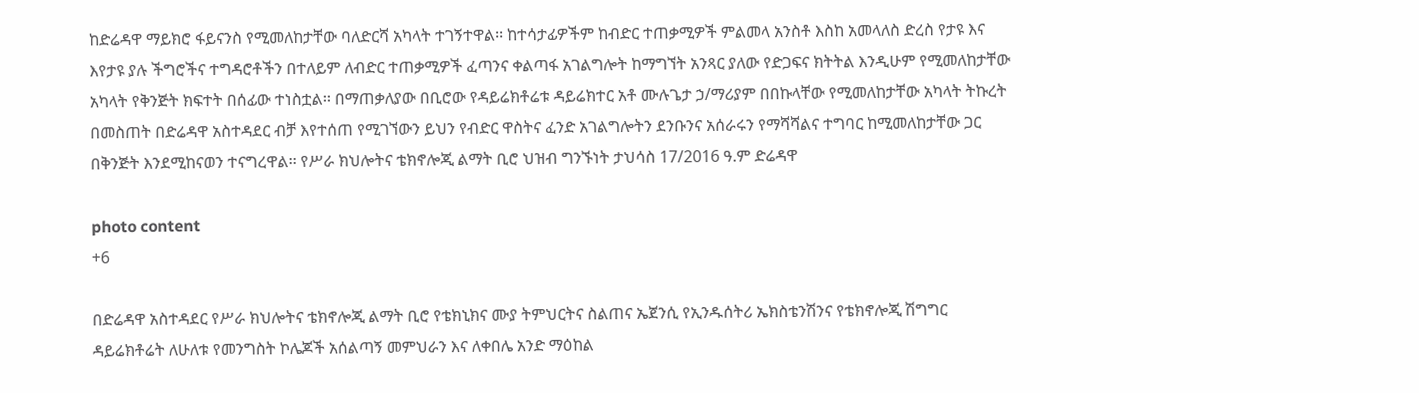ከድሬዳዋ ማይክሮ ፋይናንስ የሚመለከታቸው ባለድርሻ አካላት ተገኝተዋል፡፡ ከተሳታፊዎችም ከብድር ተጠቃሚዎች ምልመላ አንስቶ እስከ አመላለስ ድረስ የታዩ እና እየታዩ ያሉ ችግሮችና ተግዳሮቶችን በተለይም ለብድር ተጠቃሚዎች ፈጣንና ቀልጣፋ አገልግሎት ከማግኘት አንጻር ያለው የድጋፍና ክትትል እንዲሁም የሚመለከታቸው አካላት የቅንጅት ክፍተት በሰፊው ተነስቷል፡፡ በማጠቃለያው በቢሮው የዳይሬክቶሬቱ ዳይሬክተር አቶ ሙሉጌታ ኃ/ማሪያም በበኩላቸው የሚመለከታቸው አካላት ትኩረት በመስጠት በድሬዳዋ አስተዳደር ብቻ እየተሰጠ የሚገኘውን ይህን የብድር ዋስትና ፈንድ አገልግሎትን ደንቡንና አሰራሩን የማሻሻልና ተግባር ከሚመለከታቸው ጋር በቅንጅት እንደሚከናወን ተናግረዋል፡፡ የሥራ ክህሎትና ቴክኖሎጂ ልማት ቢሮ ህዝብ ግንኙነት ታህሳስ 17/2016 ዓ.ም ድሬዳዋ

photo content
+6

በድሬዳዋ አስተዳደር የሥራ ክህሎትና ቴክኖሎጂ ልማት ቢሮ የቴክኒክና ሙያ ትምህርትና ስልጠና ኤጀንሲ የኢንዱሰትሪ ኤክስቴንሽንና የቴክኖሎጂ ሽግግር ዳይሬክቶሬት ለሁለቱ የመንግስት ኮሌጆች አሰልጣኝ መምህራን እና ለቀበሌ አንድ ማዕከል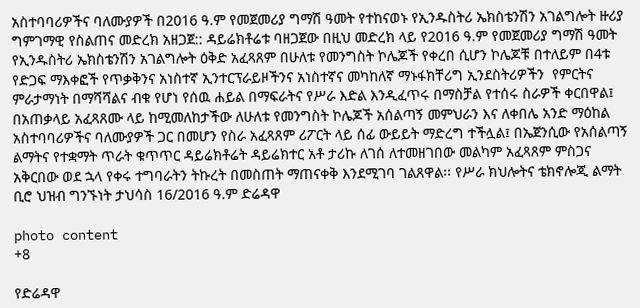አስተባባሪዎችና ባለሙያዎች በ2016 ዓ.ም የመጀመሪያ ግማሽ ዓመት የተከናወኑ የኢንዱስትሪ ኤክስቴንሽን አገልግሎት ዙሪያ ግምገማዊ የስልጠና መድረክ አዘጋጀ:: ዳይሬክቶሬቱ ባዘጋጀው በዚህ መድረክ ላይ የ2016 ዓ.ም የመጀመሪያ ግማሽ ዓመት የኢንዱስትሪ ኤክስቴንሽን አገልግሎት ዕቅድ አፈጻጸም በሁለቱ የመንግስት ኮሌጆች የቀረበ ሲሆን ኮሌጆቹ በተለይም በ4ቱ የድጋፍ ማእቀፎች የጥቃቅንና አነስተኛ ኢንተርፕራይዞችንና አነስተኛና መካከለኛ ማኑፋክቸሪግ ኢንደስትሪዎችን  የምርትና ምራታማነት በማሻሻልና ብቁ የሆነ የሰዉ ሐይል በማፍራትና የሥራ እድል እንዲፈጥሩ በማስቻል የተሰሩ ስራዎች ቀርበዋል፤ በአጠቃላይ አፈጻጸሙ ላይ ከሚመለከታችው ለሁለቱ የመንግስት ኮሌጆች አሰልጣኝ መምህራን እና ለቀበሌ አንድ ማዕከል አስተባባሪዎችና ባለሙያዎች ጋር በመሆን የስራ አፈጻጸም ሪፖርት ላይ ሰፊ ውይይት ማድረግ ተችሏል፤ በኤጀንሲው የአሰልጣኝ ልማትና የተቋማት ጥራት ቁጥጥር ዳይሬክቶሬት ዳይሬክተር አቶ ታሪኩ ለገሰ ለተመዘገበው መልካም አፈጻጸም ምስጋና አቅርበው ወደ ኋላ የቀሩ ተግባራትን ትኩረት በመስጠት ማጠናቀቅ እንደሚገባ ገልጸዋል፡፡ የሥራ ክህሎትና ቴክኖሎጂ ልማት ቢሮ ህዝብ ግንኙነት ታህሳስ 16/2016 ዓ.ም ድሬዳዋ

photo content
+8

የድሬዳዋ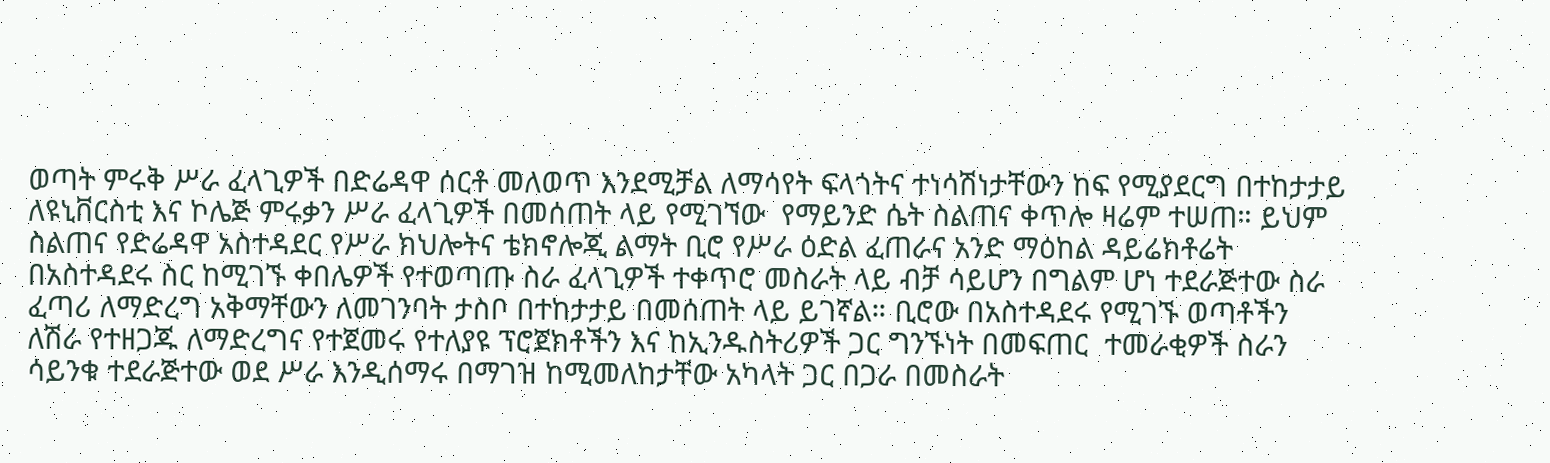ወጣት ምሩቅ ሥራ ፈላጊዎች በድሬዳዋ ሰርቶ መለወጥ እንደሚቻል ለማሳየት ፍላጎትና ተነሳሽነታቸውን ከፍ የሚያደርግ በተከታታይ ለዩኒቨርስቲ እና ኮሌጅ ምሩቃን ሥራ ፈላጊዎች በመሰጠት ላይ የሚገኘው  የማይንድ ሴት ስልጠና ቀጥሎ ዛሬም ተሠጠ። ይህም ስልጠና የድሬዳዋ አስተዳደር የሥራ ክህሎትና ቴክኖሎጂ ልማት ቢሮ የሥራ ዕድል ፈጠራና አንድ ማዕከል ዳይሬክቶሬት በአስተዳደሩ ስር ከሚገኙ ቀበሌዎች የተወጣጡ ስራ ፈላጊዎች ተቀጥሮ መስራት ላይ ብቻ ሳይሆን በግልም ሆነ ተደራጅተው ስራ ፈጣሪ ለማድረግ አቅማቸውን ለመገንባት ታስቦ በተከታታይ በመሰጠት ላይ ይገኛል። ቢሮው በአስተዳደሩ የሚገኙ ወጣቶችን ለሽራ የተዘጋጁ ለማድረግና የተጀመሩ የተለያዩ ፕሮጀክቶችን እና ከኢንዱስትሪዎች ጋር ግንኙነት በመፍጠር  ተመራቂዎች ስራን ሳይንቁ ተደራጅተው ወደ ሥራ እንዲሰማሩ በማገዝ ከሚመለከታቸው አካላት ጋር በጋራ በመስራት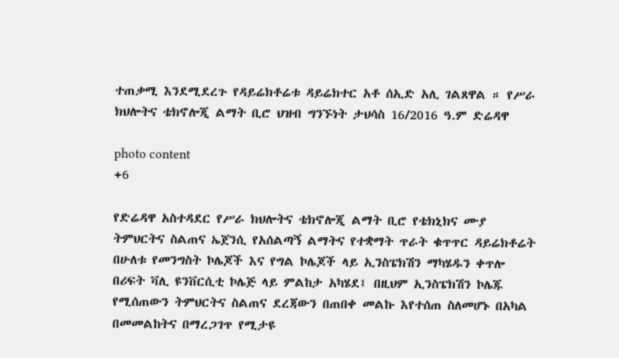ተጠቃሚ እንደሚደረጉ የዳይሬክቶሬቱ ዳይሬክተር አቶ ሰኢድ አሊ ገልጸዋል ። የሥራ ክህሎትና ቴክኖሎጂ ልማት ቢሮ ህዝብ ግንኙነት ታህሳስ 16/2016 ዓ.ም ድሬዳዋ

photo content
+6

የድሬዳዋ አስተዳደር የሥራ ክህሎትና ቴክኖሎጂ ልማት ቢሮ የቴክኒክና ሙያ ትምህርትና ስልጠና ኤጀንሲ የአሰልጣኝ ልማትና የተቋማት ጥራት ቁጥጥር ዳይሬክቶሬት በሁለቱ የመንግስት ኮሌጆች እና የግል ኮሌጆች ላይ ኢንስፔክሽን ማካሄዱን ቀጥሎ በሪፍት ቫሊ ዩንቨርሲቲ ኮሌጅ ላይ ምልከታ አካሄደ፤ በዚህም ኢንስፔክሽን ኮሌጁ የሚሰጠውን ትምህርትና ስልጠና ደረጃውን በጠበቀ መልኩ እየተሰጠ ስለመሆኑ በአካል በመመልከትና በማረጋገጥ የሚታዩ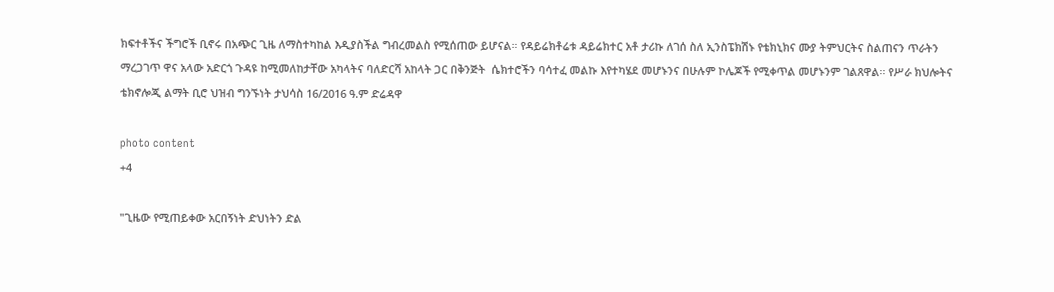ክፍተቶችና ችግሮች ቢኖሩ በአጭር ጊዜ ለማስተካከል እዲያስችል ግብረመልስ የሚሰጠው ይሆናል። የዳይሬክቶሬቱ ዳይሬክተር አቶ ታሪኩ ለገሰ ስለ ኢንስፔክሽኑ የቴክኒክና ሙያ ትምህርትና ስልጠናን ጥራትን ማረጋገጥ ዋና አላው አድርጎ ጉዳዩ ከሚመለከታቸው አካላትና ባለድርሻ አከላት ጋር በቅንጅት  ሴክተሮችን ባሳተፈ መልኩ እየተካሄደ መሆኑንና በሁሉም ኮሌጆች የሚቀጥል መሆኑንም ገልጸዋል፡፡ የሥራ ክህሎትና ቴክኖሎጂ ልማት ቢሮ ህዝብ ግንኙነት ታህሳስ 16/2016 ዓ.ም ድሬዳዋ

photo content
+4

"ጊዜው የሚጠይቀው አርበኝነት ድህነትን ድል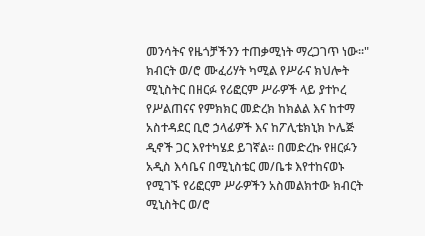መንሳትና የዜጎቻችንን ተጠቃሚነት ማረጋገጥ ነው፡፡" ክብርት ወ/ሮ ሙፈሪሃት ካሚል የሥራና ክህሎት ሚኒስትር በዘርፉ የሪፎርም ሥራዎች ላይ ያተኮረ የሥልጠናና የምክክር መድረክ ከክልል እና ከተማ አስተዳደር ቢሮ ኃላፊዎች እና ከፖሊቴክኒክ ኮሌጅ ዲኖች ጋር እየተካሄደ ይገኛል፡፡ በመድረኩ የዘርፉን አዲስ እሳቤና በሚኒስቴር መ/ቤቱ እየተከናወኑ የሚገኙ የሪፎርም ሥራዎችን አስመልክተው ክብርት ሚኒስትር ወ/ሮ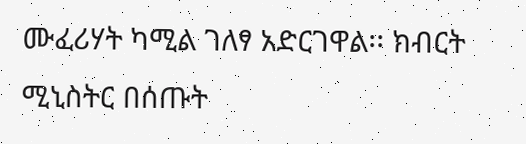ሙፈሪሃት ካሚል ገለፃ አድርገዋል፡፡ ክብርት ሚኒስትር በሰጡት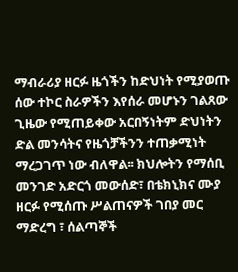ማብራሪያ ዘርፉ ዜጎችን ከድህነት የሚያወጡ ሰው ተኮር ስራዎችን እየሰራ መሆኑን ገልጸው ጊዜው የሚጠይቀው አርበኝነትም ድህነትን ድል መንሳትና የዜጎቻችንን ተጠቃሚነት ማረጋገጥ ነው ብለዋል፡፡ ክህሎትን የማሰቢ መንገድ አድርጎ መውሰድ፣ በቴክኒክና ሙያ ዘርፉ የሚሰጡ ሥልጠናዎች ገበያ መር ማድረግ ፣ ሰልጣኞች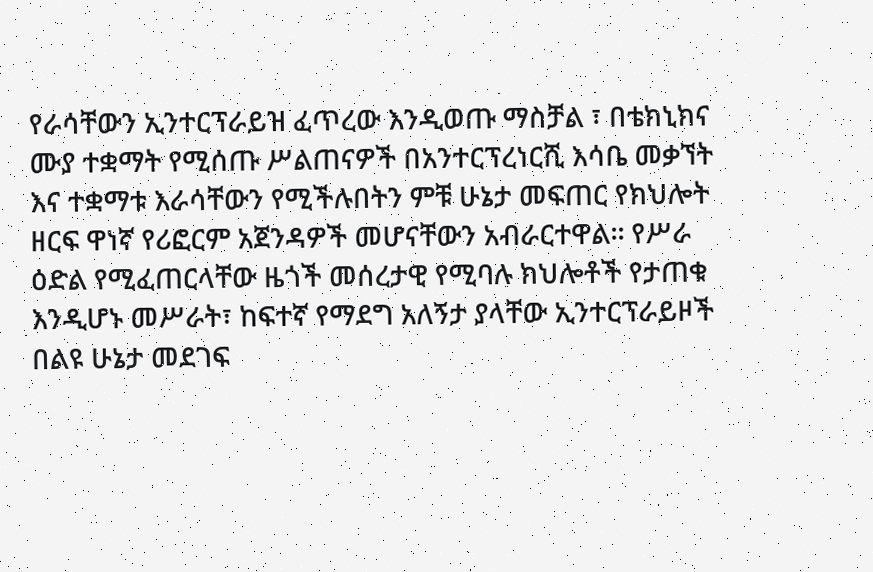የራሳቸውን ኢንተርፕራይዝ ፈጥረው እንዲወጡ ማስቻል ፣ በቴክኒክና ሙያ ተቋማት የሚሰጡ ሥልጠናዎች በአንተርፕረነርሺ እሳቤ መቃኘት እና ተቋማቱ እራሳቸውን የሚችሉበትን ምቹ ሁኔታ መፍጠር የክህሎት ዘርፍ ዋነኛ የሪፎርም አጀንዳዎች መሆናቸውን አብራርተዋል፡፡ የሥራ ዕድል የሚፈጠርላቸው ዜጎች መሰረታዊ የሚባሉ ክህሎቶች የታጠቁ እንዲሆኑ መሥራት፣ ከፍተኛ የማደግ አለኝታ ያላቸው ኢንተርፕራይዞች በልዩ ሁኔታ መደገፍ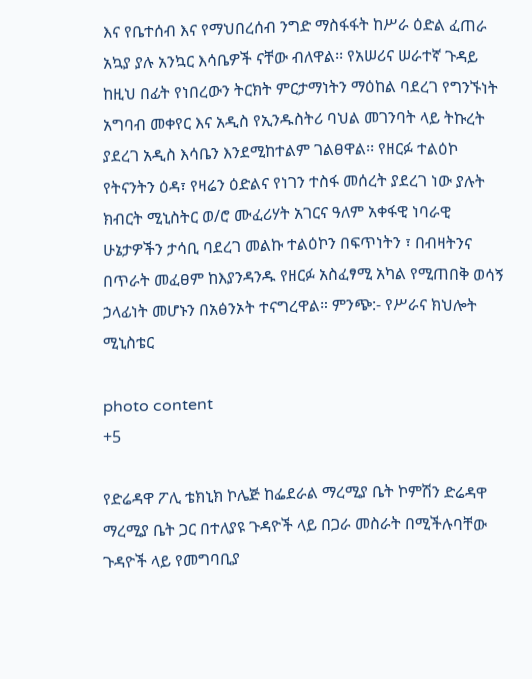እና የቤተሰብ እና የማህበረሰብ ንግድ ማስፋፋት ከሥራ ዕድል ፈጠራ አኳያ ያሉ አንኳር እሳቤዎች ናቸው ብለዋል፡፡ የአሠሪና ሠራተኛ ጉዳይ ከዚህ በፊት የነበረውን ትርክት ምርታማነትን ማዕከል ባደረገ የግንኙነት አግባብ መቀየር እና አዲስ የኢንዱስትሪ ባህል መገንባት ላይ ትኩረት ያደረገ አዲስ እሳቤን እንደሚከተልም ገልፀዋል፡፡ የዘርፉ ተልዕኮ የትናንትን ዕዳ፣ የዛሬን ዕድልና የነገን ተስፋ መሰረት ያደረገ ነው ያሉት ክብርት ሚኒስትር ወ/ሮ ሙፈሪሃት አገርና ዓለም አቀፋዊ ነባራዊ ሁኔታዎችን ታሳቢ ባደረገ መልኩ ተልዕኮን በፍጥነትን ፣ በብዛትንና በጥራት መፈፀም ከእያንዳንዱ የዘርፉ አስፈፃሚ አካል የሚጠበቅ ወሳኝ ኃላፊነት መሆኑን በአፅንኦት ተናግረዋል። ምንጭ:- የሥራና ክህሎት ሚኒስቴር

photo content
+5

የድሬዳዋ ፖሊ ቴክኒክ ኮሌጅ ከፌደራል ማረሚያ ቤት ኮምሽን ድሬዳዋ ማረሚያ ቤት ጋር በተለያዩ ጉዳዮች ላይ በጋራ መስራት በሚችሉባቸው ጉዳዮች ላይ የመግባቢያ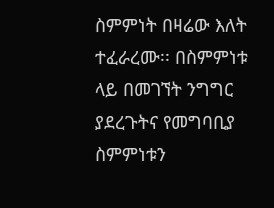ስምምነት በዛሬው እለት ተፈራረሙ፡፡ በስምምነቱ ላይ በመገኘት ንግግር ያደረጉትና የመግባቢያ ስምምነቱን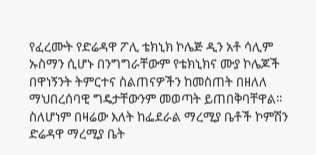የፈረሙት የድሬዳዋ ፖሊ ቴክኒክ ኮሌጅ ዲን አቶ ሳሊም ኡስማን ሲሆኑ በንግግራቸውም የቴክኒክና ሙያ ኮሌጆች በዋነኝንት ትምርተና ስልጠናዎችን ከመስጠት በዘለለ ማህበረሰባዊ ግዴታቸውንም መወጣት ይጠበቅባቸዋል፡፡ ስለሆነም በዛሬው እለት ከፌደራል ማረሚያ ቤቶች ኮምሽን ድሬዳዋ ማረሚያ ቤት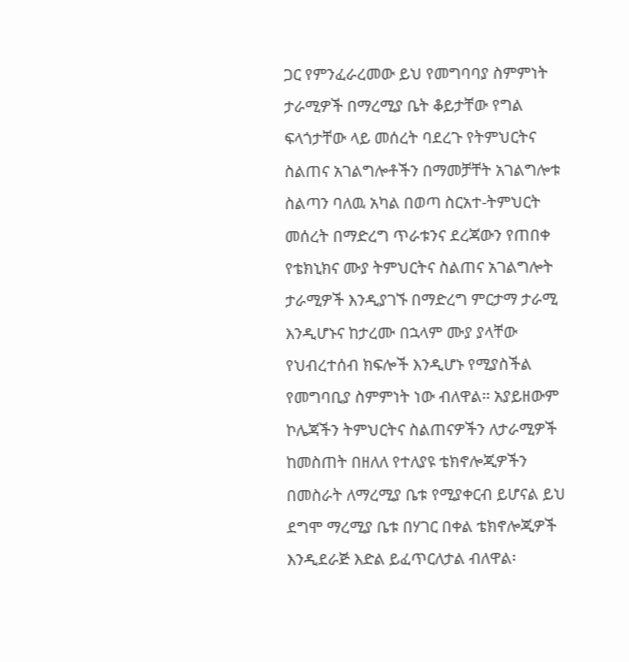ጋር የምንፈራረመው ይህ የመግባባያ ስምምነት ታራሚዎች በማረሚያ ቤት ቆይታቸው የግል ፍላጎታቸው ላይ መሰረት ባደረጉ የትምህርትና ስልጠና አገልግሎቶችን በማመቻቸት አገልግሎቱ ስልጣን ባለዉ አካል በወጣ ስርአተ-ትምህርት መሰረት በማድረግ ጥራቱንና ደረጃውን የጠበቀ የቴክኒክና ሙያ ትምህርትና ስልጠና አገልግሎት ታራሚዎች እንዲያገኙ በማድረግ ምርታማ ታራሚ እንዲሆኑና ከታረሙ በኋላም ሙያ ያላቸው የህብረተሰብ ክፍሎች እንዲሆኑ የሚያስችል የመግባቢያ ስምምነት ነው ብለዋል፡፡ አያይዘውም ኮሌጃችን ትምህርትና ስልጠናዎችን ለታራሚዎች ከመስጠት በዘለለ የተለያዩ ቴክኖሎጂዎችን በመስራት ለማረሚያ ቤቱ የሚያቀርብ ይሆናል ይህ ደግሞ ማረሚያ ቤቱ በሃገር በቀል ቴክኖሎጂዎች እንዲደራጅ እድል ይፈጥርለታል ብለዋል፡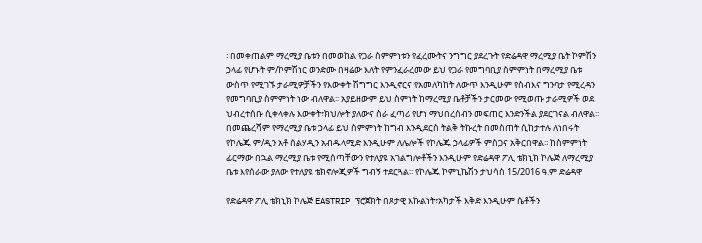፡ በመቀጠልም ማረሚያ ቤቱን በመወከል የጋራ ስምምነቱን የፈረሙትና ንግግር ያደረጉት የድሬዳዋ ማረሚያ ቤት ኮምሽን ኃላፊ የሆኑት ም/ኮምሽነር ወንድሙ በዛሬው እለት የምንፈራረመው ይህ የጋራ የመግባቢያ ስምምነት በማረሚያ ቤቱ ውስጥ የሚገኙ ታራሚዎቻችን የእውቀት ሽግግር እንዲኖርና የአመለካከት ለውጥ እንዲሁም የስብእና ግንባታ የሚረዳን የመግባቢያ ስምምነት ነው ብለዋል፡፡ አያይዘውም ይህ ስምነት ከማረሚያ ቤቶቻችን ታርመው የሚወጡ ታራሚዎች ወደ ህብረተሰቡ ሲቀላቀሉ እውቀት፣ክህሎት ያለውና ስራ ፈጣሪ የሆነ ማህበረሰብን መፍጠር እንድንችል ያደርገናል ብለዋል፡፡ በመጨረሻም የማረሚያ ቤቱ ኃላፊ ይህ ስምምነት ከግብ እንዲደርስ ትልቅ ትኩረት በመስጠት ሲከታተሉ ለነበሩት የኮሌጁ ም/ዲን አቶ ሰልሃዲን አብዱላሚድ እንዲሁም ለሌሎች የኮሌጁ ኃላፊዎች ምስጋና አቅርበዋል፡፡ ከስምምነት ፊርማው በኋል ማረሚያ ቤቱ የሚሰጣቸውን የተለያዩ አገልግሎቶችን እንዲሁም የድሬዳዋ ፖሊ ቴክኒክ ኮሌጅ ለማረሚያ ቤቱ እየሰራው ያለው የተለያዩ ቴክኖሎጂዎች ግብኝ ተደርጓል፡፡ የኮሌጁ ኮምኒኬሽን ታህሳስ 15/2016 ዓ.ም ድሬዳዋ

የድሬዳዋ ፖሊ ቴክኒክ ኮሌጅ EASTRIP ፕሮጀክት በጾታዊ እኩልነት፣አካታች እቅድ እንዲሁም ሴቶችን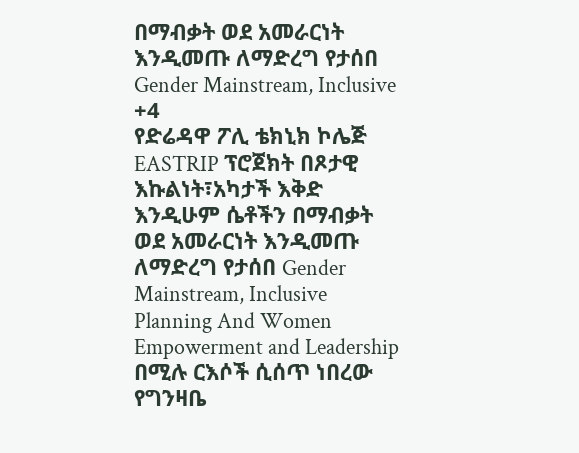በማብቃት ወደ አመራርነት እንዲመጡ ለማድረግ የታሰበ Gender Mainstream, Inclusive
+4
የድሬዳዋ ፖሊ ቴክኒክ ኮሌጅ EASTRIP ፕሮጀክት በጾታዊ እኩልነት፣አካታች እቅድ እንዲሁም ሴቶችን በማብቃት ወደ አመራርነት እንዲመጡ ለማድረግ የታሰበ Gender Mainstream, Inclusive Planning And Women Empowerment and Leadership በሚሉ ርእሶች ሲሰጥ ነበረው የግንዛቤ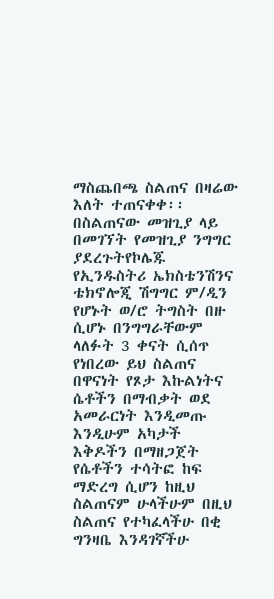ማስጨበጫ ስልጠና በዛሬው እለት ተጠናቀቀ፡፡ በስልጠናው መዝጊያ ላይ በመገኘት የመዝጊያ ንግግር ያደረጉትየኮሌጁ የኢንዱስትሪ ኤክስቴንሽንና ቴክኖሎጂ ሽግግር ም/ዲን የሆኑት ወ/ሮ ትግስት በዙ ሲሆኑ በንግግራቸውም ላለፉት 3 ቀናት ሲሰጥ የነበረው ይህ ስልጠና በዋናነት የጾታ እኩልነትና ሴቶችን በማብቃት ወደ አመራርነት እንዲመጡ እንዲሁም አካታች እቅዶችን በማዘጋጀት የሴቶችን ተሳትፎ ከፍ ማድረግ ሲሆን ከዚህ ስልጠናም ሁላችሁም በዚህ ስልጠና የተካፈላችሁ በቂ ግንዛቤ እንዳገኛችሁ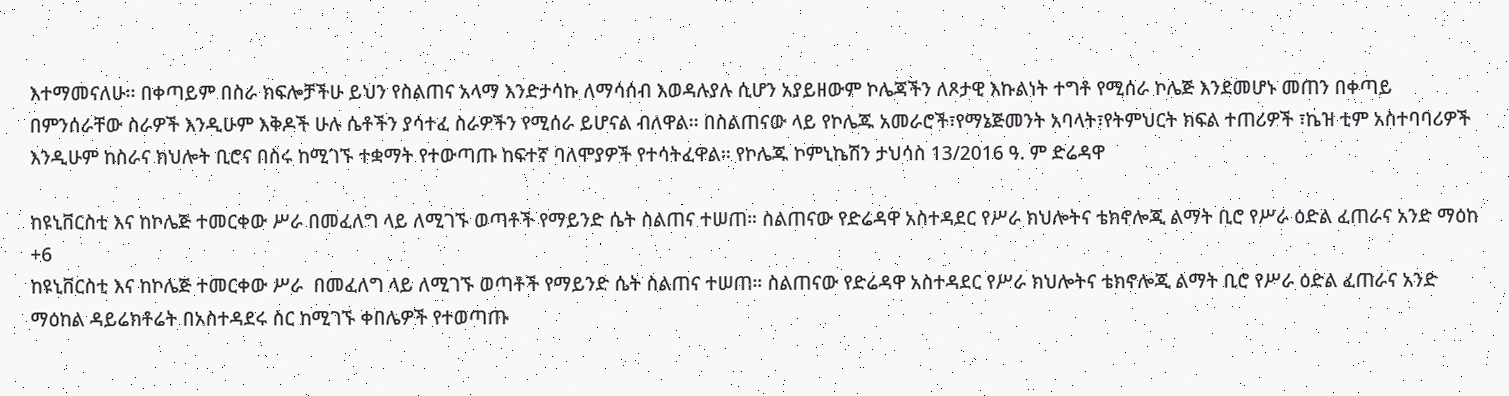እተማመናለሁ፡፡ በቀጣይም በስራ ክፍሎቻችሁ ይህን የስልጠና አላማ እንድታሳኩ ለማሳሰብ እወዳሉያሉ ሲሆን አያይዘውም ኮሌጃችን ለጾታዊ እኩልነት ተግቶ የሚሰራ ኮሌጅ እንደመሆኑ መጠን በቀጣይ በምንሰራቸው ስራዎች እንዲሁም እቅዶች ሁሉ ሴቶችን ያሳተፈ ስራዎችን የሚሰራ ይሆናል ብለዋል፡፡ በስልጠናው ላይ የኮሌጁ አመራሮች፣የማኔጅመንት አባላት፣የትምህርት ክፍል ተጠሪዎች ፣ኬዝ ቲም አስተባባሪዎች እንዲሁም ከስራና ክህሎት ቢሮና በስሩ ከሚገኙ ተቋማት የተውጣጡ ከፍተኛ ባለሞያዎች የተሳትፈዋል፡፡ የኮሌጁ ኮምኒኬሽን ታህሳስ 13/2016 ዓ. ም ድሬዳዋ

ከዩኒቨርስቲ እና ከኮሌጅ ተመርቀው ሥራ በመፈለግ ላይ ለሚገኙ ወጣቶች የማይንድ ሴት ስልጠና ተሠጠ። ስልጠናው የድሬዳዋ አስተዳደር የሥራ ክህሎትና ቴክኖሎጂ ልማት ቢሮ የሥራ ዕድል ፈጠራና አንድ ማዕከ
+6
ከዩኒቨርስቲ እና ከኮሌጅ ተመርቀው ሥራ  በመፈለግ ላይ ለሚገኙ ወጣቶች የማይንድ ሴት ስልጠና ተሠጠ። ስልጠናው የድሬዳዋ አስተዳደር የሥራ ክህሎትና ቴክኖሎጂ ልማት ቢሮ የሥራ ዕድል ፈጠራና አንድ ማዕከል ዳይሬክቶሬት በአስተዳደሩ ስር ከሚገኙ ቀበሌዎች የተወጣጡ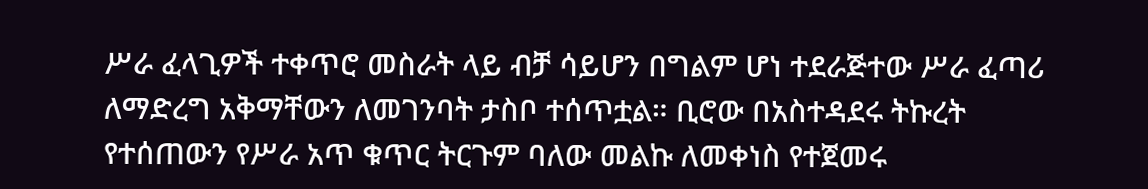ሥራ ፈላጊዎች ተቀጥሮ መስራት ላይ ብቻ ሳይሆን በግልም ሆነ ተደራጅተው ሥራ ፈጣሪ ለማድረግ አቅማቸውን ለመገንባት ታስቦ ተሰጥቷል። ቢሮው በአስተዳደሩ ትኩረት  የተሰጠውን የሥራ አጥ ቁጥር ትርጉም ባለው መልኩ ለመቀነስ የተጀመሩ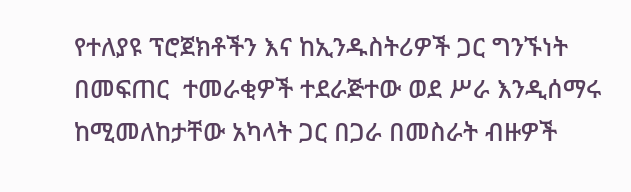የተለያዩ ፕሮጀክቶችን እና ከኢንዱስትሪዎች ጋር ግንኙነት በመፍጠር  ተመራቂዎች ተደራጅተው ወደ ሥራ እንዲሰማሩ ከሚመለከታቸው አካላት ጋር በጋራ በመስራት ብዙዎች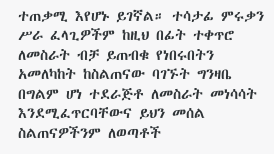ተጠቃሚ እየሆኑ ይገኛል። ተሳታፊ ምሩቃን ሥራ ፈላጊዎችም ከዚህ በፊት ተቀጥሮ ለመስራት ብቻ ይጠብቁ የነበሩበትን አመለካከት ከስልጠናው ባገኙት ግንዛቤ በግልም ሆነ ተደራጅቶ ለመስራት መነሳሳት እንደሚፈጥርባቸውና ይህን መሰል ስልጠናዎችንም ለወጣቶች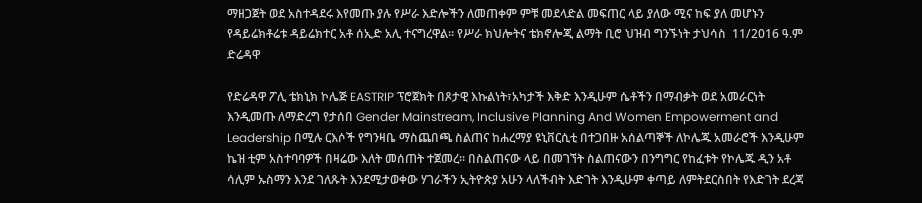ማዘጋጀት ወደ አስተዳደሩ እየመጡ ያሉ የሥራ እድሎችን ለመጠቀም ምቹ መደላድል መፍጠር ላይ ያለው ሚና ከፍ ያለ መሆኑን የዳይሬክቶሬቱ ዳይሬክተር አቶ ሰኢድ አሊ ተናግረዋል። የሥራ ክህሎትና ቴክኖሎጂ ልማት ቢሮ ህዝብ ግንኙነት ታህሳስ  11/2016 ዓ.ም ድሬዳዋ

የድሬዳዋ ፖሊ ቴክኒክ ኮሌጅ EASTRIP ፕሮጀክት በጾታዊ እኩልነት፣አካታች እቅድ እንዲሁም ሴቶችን በማብቃት ወደ አመራርነት እንዲመጡ ለማድረግ የታሰበ Gender Mainstream, Inclusive Planning And Women Empowerment and Leadership በሚሉ ርእሶች የግንዛቤ ማስጨበጫ ስልጠና ከሐረማያ ዩኒቨርሲቲ በተጋበዙ አሰልጣኞች ለኮሌጁ አመራሮች እንዲሁም ኬዝ ቲም አስተባባዎች በዛሬው እለት መሰጠት ተጀመረ፡፡ በስልጠናው ላይ በመገኘት ስልጠናውን በንግግር የከፈቱት የኮሌጁ ዲን አቶ ሳሊም ኡስማን እንደ ገለጹት እንደሚታወቀው ሃገራችን ኢትዮጵያ አሁን ላለችብት እድገት እንዲሁም ቀጣይ ለምትደርስበት የእድገት ደረጃ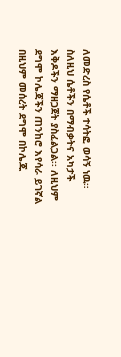ለመድረስ የሴቶች ተሳትፎ ወሳኝ ነዉ። ስለዚህ ሴቶችን በማብቃትና አካታች እቅዶችን ማዘጋጀት ያስፈልጋል፡፡ ለዚህም ደግሞ ኮሌጃችን ጠንከሮ እየሳራ ይገኛል በዚህም መሰረት ደግሞ በኮሌጁ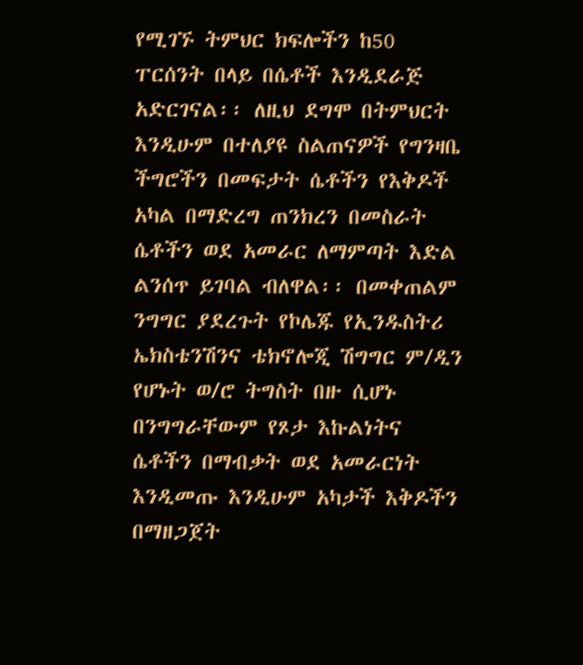የሚገኙ ትምህር ክፍሎችን ከ50 ፐርሰንት በላይ በሴቶች እንዲደራጅ አድርገናል፡፡ ለዚህ ደግሞ በትምህርት እንዲሁም በተለያዩ ስልጠናዎች የግንዛቤ ችግሮችን በመፍታት ሴቶችን የእቅዶች አካል በማድረግ ጠንክረን በመስራት ሴቶችን ወደ አመራር ለማምጣት እድል ልንሰጥ ይገባል ብለዋል፡፡ በመቀጠልም ንግግር ያደረጉት የኮሌጁ የኢንዱስትሪ ኤክስቴንሽንና ቴክኖሎጂ ሽግግር ም/ዲን የሆኑት ወ/ሮ ትግስት በዙ ሲሆኑ በንግግራቸውም የጾታ እኩልነትና ሴቶችን በማብቃት ወደ አመራርነት እንዲመጡ እንዲሁም አካታች እቅዶችን በማዘጋጀት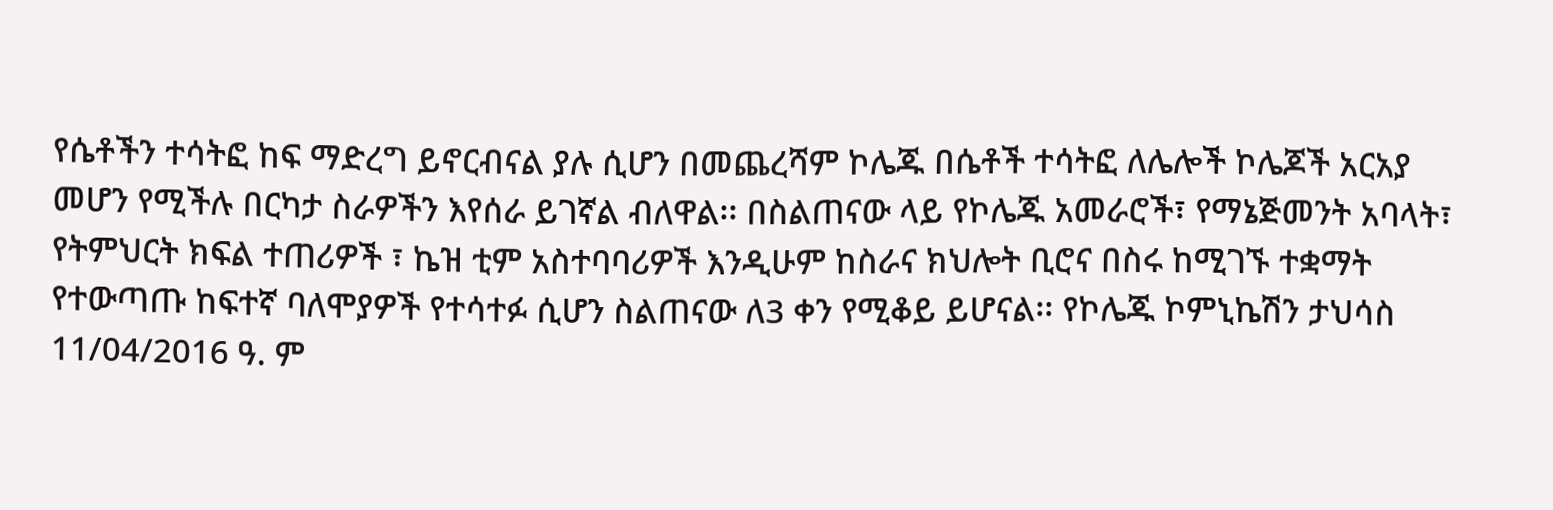የሴቶችን ተሳትፎ ከፍ ማድረግ ይኖርብናል ያሉ ሲሆን በመጨረሻም ኮሌጁ በሴቶች ተሳትፎ ለሌሎች ኮሌጆች አርአያ መሆን የሚችሉ በርካታ ስራዎችን እየሰራ ይገኛል ብለዋል፡፡ በስልጠናው ላይ የኮሌጁ አመራሮች፣ የማኔጅመንት አባላት፣ የትምህርት ክፍል ተጠሪዎች ፣ ኬዝ ቲም አስተባባሪዎች እንዲሁም ከስራና ክህሎት ቢሮና በስሩ ከሚገኙ ተቋማት የተውጣጡ ከፍተኛ ባለሞያዎች የተሳተፉ ሲሆን ስልጠናው ለ3 ቀን የሚቆይ ይሆናል፡፡ የኮሌጁ ኮምኒኬሽን ታህሳስ 11/04/2016 ዓ. ም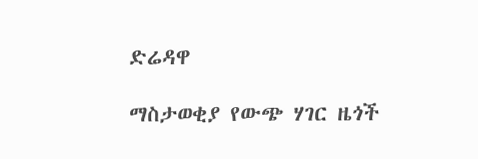ድሬዳዋ

ማስታወቂያ የውጭ ሃገር ዜጎች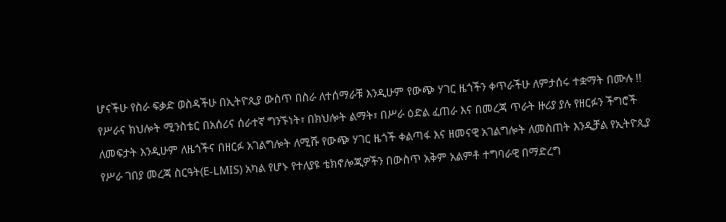ሆናችሁ የስራ ፍቃድ ወስዳችሁ በኢትዮጲያ ውስጥ በስራ ለተሰማራቹ እንዲሁም የውጭ ሃገር ዜጎችን ቀጥራችሁ ለምታሰሩ ተቋማት በሙሉ !! የሥራና ክህሎት ሚንስቴር በአሰሪና ሰራተኛ ግንኙነት፣ በክህሎት ልማት፣ በሥራ ዕድል ፈጠራ እና በመረጃ ጥራት ዙሪያ ያሉ የዘርፉን ችግሮች ለመፍታት እንዲሁም ለዜጎችና በዘርፉ አገልግሎት ለሚሹ የውጭ ሃገር ዜጎች ቀልጣፋ እና ዘመናዊ አገልግሎት ለመስጠት እንዲቻል የኢትዮጲያ የሥራ ገበያ መረጃ ስርዓት(E-LMIS) አካል የሆኑ የተለያዩ ቴክኖሎጂዎችን በውስጥ አቅም አልምቶ ተግባራዊ በማድረግ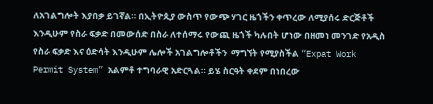ለአገልግሎት እያበቃ ይገኛል። በኢትዮጲያ ውስጥ የውጭ ሃገር ዜጎችን ቀጥረው ለሚያሰሩ ድርጅቶች እንዲሁም የስራ ፍቃድ በመውሰድ በስራ ለተሰማሩ የውጪ ዜጎች ካሉበት ሆነው በዘመነ መንገድ የአዲስ የስራ ፍቃድ እና ዕድሳት እንዲሁም ሌሎች አገልግሎቶችን  ማግኘት የሚያስችል “Expat Work Permit System” አልምቶ ተግባራዊ አድርጓል። ይሄ ስርዓት ቀደም በነበረው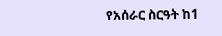የአሰራር ስርዓት ከ1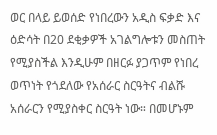ወር በላይ ይወሰድ የነበረውን አዲስ ፍቃድ እና ዕድሳት በ20 ደቂቃዎች አገልግሎቱን መስጠት የሚያስችል እንዲሁም በዘርፉ ያጋጥም የነበረ ወጥነት የጎደለው የአሰራር ስርዓትና ብልሹ አሰራርን የሚያስቀር ስርዓት ነው። በመሆኑም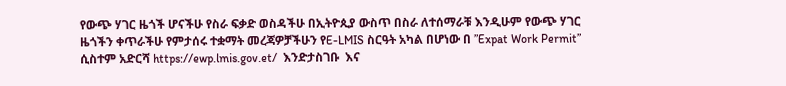የውጭ ሃገር ዜጎች ሆናችሁ የስራ ፍቃድ ወስዳችሁ በኢትዮጲያ ውስጥ በስራ ለተሰማራቹ እንዲሁም የውጭ ሃገር ዜጎችን ቀጥራችሁ የምታሰሩ ተቋማት መረጃዎቻችሁን የE-LMIS ስርዓት አካል በሆነው በ ”Expat Work Permit” ሲስተም አድርሻ https://ewp.lmis.gov.et/  እንድታስገቡ  እና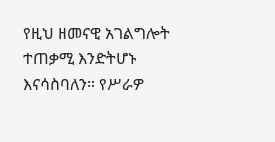የዚህ ዘመናዊ አገልግሎት ተጠቃሚ እንድትሆኑ እናሳስባለን። የሥራዎ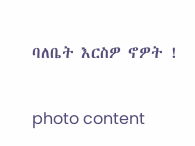ባለቤት እርስዎ ኖዎት !

photo content